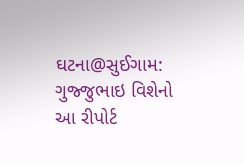ઘટના@સુઈગામ: ગુજ્જુભાઇ વિશેનો આ રીપોર્ટ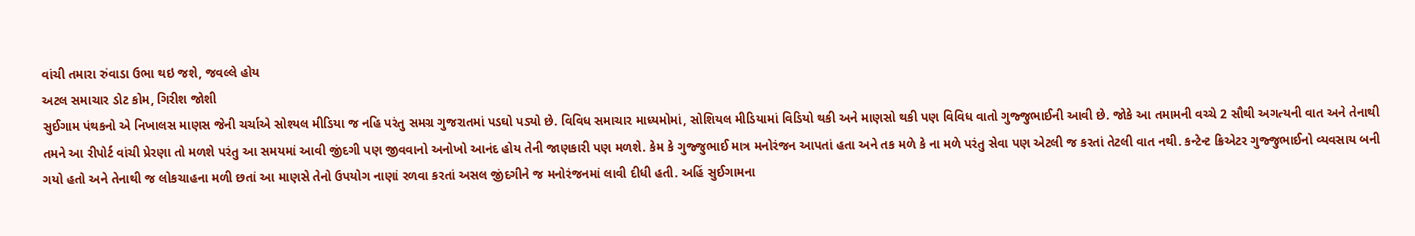વાંચી તમારા રુંવાડા ઉભા થઇ જશે, જવલ્લે હોય
અટલ સમાચાર ડોટ કોમ, ગિરીશ જોશી
સુઈગામ પંથકનો એ નિખાલસ માણસ જેની ચર્ચાએ સોશ્યલ મીડિયા જ નહિ પરંતુ સમગ્ર ગુજરાતમાં પડઘો પડ્યો છે. વિવિધ સમાચાર માધ્યમોમાં, સોશિયલ મીડિયામાં વિડિયો થકી અને માણસો થકી પણ વિવિધ વાતો ગુજ્જુભાઈની આવી છે. જોકે આ તમામની વચ્ચે 2 સૌથી અગત્યની વાત અને તેનાથી તમને આ રીપોર્ટ વાંચી પ્રેરણા તો મળશે પરંતુ આ સમયમાં આવી જીંદગી પણ જીવવાનો અનોખો આનંદ હોય તેની જાણકારી પણ મળશે. કેમ કે ગુજ્જુભાઈ માત્ર મનોરંજન આપતાં હતા અને તક મળે કે ના મળે પરંતુ સેવા પણ એટલી જ કરતાં તેટલી વાત નથી. કન્ટેન્ટ ક્રિએટર ગુજ્જુભાઈનો વ્યવસાય બની ગયો હતો અને તેનાથી જ લોકચાહના મળી છતાં આ માણસે તેનો ઉપયોગ નાણાં રળવા કરતાં અસલ જીંદગીને જ મનોરંજનમાં લાવી દીધી હતી. અહિં સુઈગામના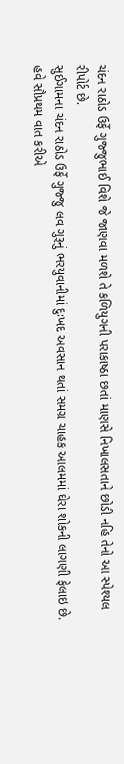ચંદન રાઠોડ ઉર્ફે ગુજ્જુભાઈ વિશે જે જાણવા મળશે તે કળિયુગની પરાકાષ્ઠા છતાં માણસે નિખાલસતાને છોડી નહિ તેનો આ સ્પેશ્યલ રીપોર્ટ છે.
સુઈગામના ચંદન રાઠોડ ઉર્ફે ગુજ્જુ લવ ગુરૂનું ભરયુવાનીમાં દુઃખદ અવસાન થતાં સમગ્ર ચાહક આલમમાં ઘેરા શોકની લાગણી ફેલાઇ છે. હવે સૌપ્રથમ વાત કરીએ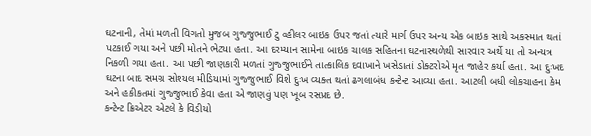ઘટનાની, તેમાં મળતી વિગતો મુજબ ગુજ્જુભાઈ ટુ વ્હીલર બાઇક ઉપર જતાં ત્યારે માર્ગ ઉપર અન્ય એક બાઇક સાથે અકસ્માત થતાં પટકાઈ ગયા અને પછી મોતને ભેટ્યા હતા. આ દરમ્યાન સામેના બાઇક ચાલક સહિતના ઘટનાસ્થળેથી સારવાર અર્થે યા તો અન્યત્ર નિકળી ગયા હતા. આ પછી જાણકારી મળતાં ગુજ્જુભાઈને તાત્કાલિક દવાખાને ખસેડાતાં ડોક્ટરોએ મૃત જાહેર કર્યા હતા. આ દુઃખદ ઘટના બાદ સમગ્ર સોશ્યલ મીડિયામાં ગુજ્જુભાઈ વિશે દુઃખ વ્યક્ત થતાં ઢગલાબંધ કન્ટેન્ટ આવ્યા હતા. આટલી બધી લોકચાહના કેમ અને હકીકતમાં ગુજ્જુભાઈ કેવા હતા એ જાણવું પણ ખૂબ રસપ્રદ છે.
કન્ટેન્ટ ક્રિએટર એટલે કે વિડીયો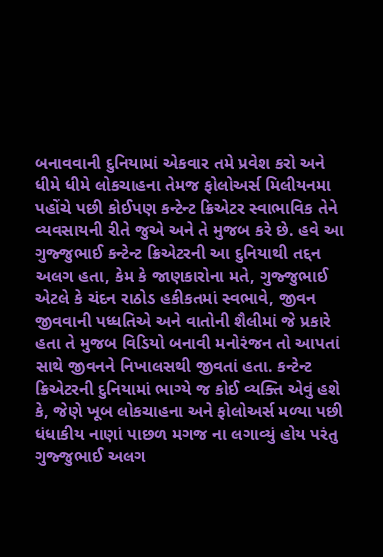બનાવવાની દુનિયામાં એકવાર તમે પ્રવેશ કરો અને ધીમે ધીમે લોકચાહના તેમજ ફોલોઅર્સ મિલીયનમા પહોંચે પછી કોઈપણ કન્ટેન્ટ ક્રિએટર સ્વાભાવિક તેને વ્યવસાયની રીતે જુએ અને તે મુજબ કરે છે. હવે આ ગુજ્જુભાઈ કન્ટેન્ટ ક્રિએટરની આ દુનિયાથી તદ્દન અલગ હતા, કેમ કે જાણકારોના મતે, ગુજ્જુભાઈ એટલે કે ચંદન રાઠોડ હકીકતમાં સ્વભાવે, જીવન જીવવાની પધ્ધતિએ અને વાતોની શૈલીમાં જે પ્રકારે હતા તે મુજબ વિડિયો બનાવી મનોરંજન તો આપતાં સાથે જીવનને નિખાલસથી જીવતાં હતા. કન્ટેન્ટ ક્રિએટરની દુનિયામાં ભાગ્યે જ કોઈ વ્યક્તિ એવું હશે કે, જેણે ખૂબ લોકચાહના અને ફોલોઅર્સ મળ્યા પછી ધંધાકીય નાણાં પાછળ મગજ ના લગાવ્યું હોય પરંતુ ગુજ્જુભાઈ અલગ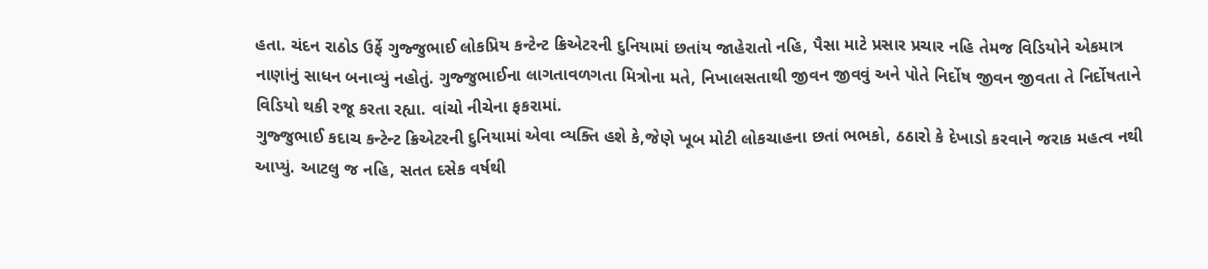હતા. ચંદન રાઠોડ ઉર્ફે ગુજ્જુભાઈ લોકપ્રિય કન્ટેન્ટ ક્રિએટરની દુનિયામાં છતાંય જાહેરાતો નહિ, પૈસા માટે પ્રસાર પ્રચાર નહિ તેમજ વિડિયોને એકમાત્ર નાણાંનું સાધન બનાવ્યું નહોતું. ગુજ્જુભાઈના લાગતાવળગતા મિત્રોના મતે, નિખાલસતાથી જીવન જીવવું અને પોતે નિર્દોષ જીવન જીવતા તે નિર્દોષતાને વિડિયો થકી રજૂ કરતા રહ્યા. વાંચો નીચેના ફકરામાં.
ગુજ્જુભાઈ કદાચ કન્ટેન્ટ ક્રિએટરની દુનિયામાં એવા વ્યક્તિ હશે કે,જેણે ખૂબ મોટી લોકચાહના છતાં ભભકો, ઠઠારો કે દેખાડો કરવાને જરાક મહત્વ નથી આપ્યું. આટલુ જ નહિ, સતત દસેક વર્ષથી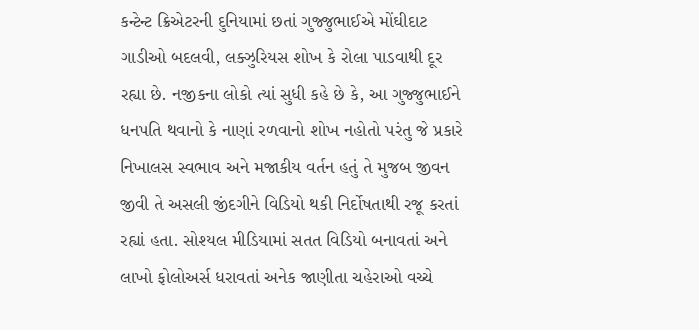કન્ટેન્ટ ક્રિએટરની દુનિયામાં છતાં ગુજ્જુભાઈએ મોંઘીદાટ ગાડીઓ બદલવી, લક્ઝુરિયસ શોખ કે રોલા પાડવાથી દૂર રહ્યા છે. નજીકના લોકો ત્યાં સુધી કહે છે કે, આ ગુજ્જુભાઈને ધનપતિ થવાનો કે નાણાં રળવાનો શોખ નહોતો પરંતુ જે પ્રકારે નિખાલસ સ્વભાવ અને મજાકીય વર્તન હતું તે મુજબ જીવન જીવી તે અસલી જીંદગીને વિડિયો થકી નિર્દોષતાથી રજૂ કરતાં રહ્યાં હતા. સોશ્યલ મીડિયામાં સતત વિડિયો બનાવતાં અને લાખો ફોલોઅર્સ ધરાવતાં અનેક જાણીતા ચહેરાઓ વચ્ચે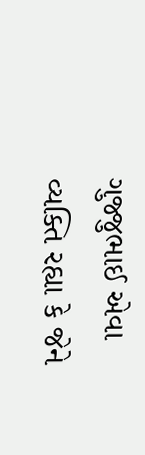ગુજ્જુભાઈ એવા વ્યક્તિ રહ્યા કે જેને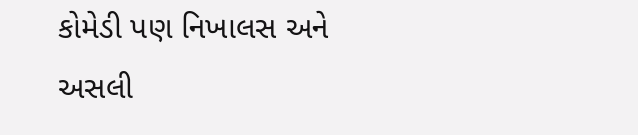કોમેડી પણ નિખાલસ અને અસલી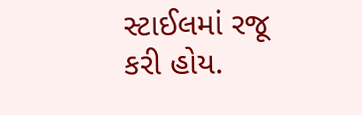સ્ટાઈલમાં રજૂ કરી હોય.